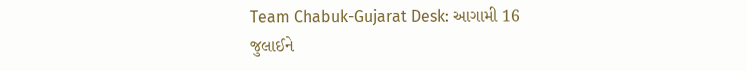Team Chabuk-Gujarat Desk: આગામી 16 જુલાઈને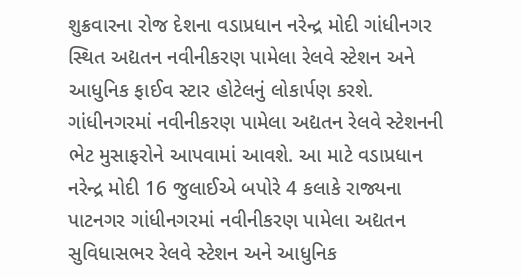શુક્રવારના રોજ દેશના વડાપ્રધાન નરેન્દ્ર મોદી ગાંધીનગર સ્થિત અદ્યતન નવીનીકરણ પામેલા રેલવે સ્ટેશન અને આધુનિક ફાઈવ સ્ટાર હોટેલનું લોકાર્પણ કરશે. ગાંધીનગરમાં નવીનીકરણ પામેલા અદ્યતન રેલવે સ્ટેશનની ભેટ મુસાફરોને આપવામાં આવશે. આ માટે વડાપ્રધાન નરેન્દ્ર મોદી 16 જુલાઈએ બપોરે 4 કલાકે રાજ્યના પાટનગર ગાંધીનગરમાં નવીનીકરણ પામેલા અદ્યતન સુવિધાસભર રેલવે સ્ટેશન અને આધુનિક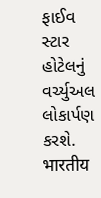ફાઈવ સ્ટાર હોટેલનું વર્ચ્યુઅલ લોકાર્પણ કરશે.
भारतीय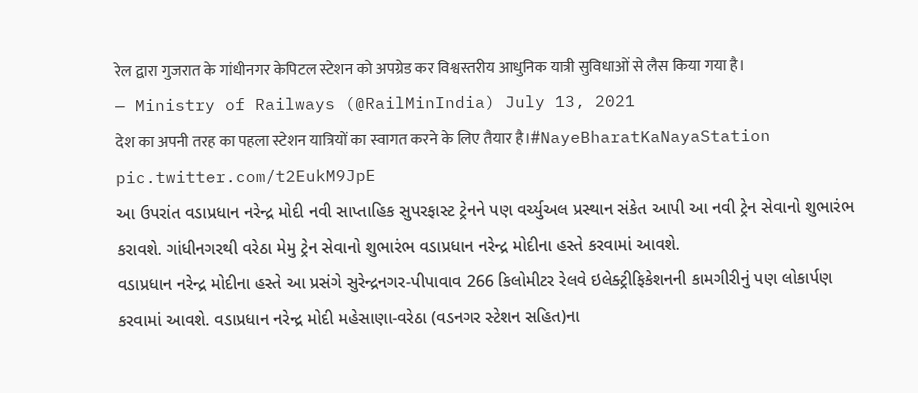रेल द्वारा गुजरात के गांधीनगर केपिटल स्टेशन को अपग्रेड कर विश्वस्तरीय आधुनिक यात्री सुविधाओं से लैस किया गया है।
— Ministry of Railways (@RailMinIndia) July 13, 2021
देश का अपनी तरह का पहला स्टेशन यात्रियों का स्वागत करने के लिए तैयार है।#NayeBharatKaNayaStation pic.twitter.com/t2EukM9JpE
આ ઉપરાંત વડાપ્રધાન નરેન્દ્ર મોદી નવી સાપ્તાહિક સુપરફાસ્ટ ટ્રેનને પણ વર્ચ્યુઅલ પ્રસ્થાન સંકેત આપી આ નવી ટ્રેન સેવાનો શુભારંભ કરાવશે. ગાંધીનગરથી વરેઠા મેમુ ટ્રેન સેવાનો શુભારંભ વડાપ્રધાન નરેન્દ્ર મોદીના હસ્તે કરવામાં આવશે.
વડાપ્રધાન નરેન્દ્ર મોદીના હસ્તે આ પ્રસંગે સુરેન્દ્રનગર-પીપાવાવ 266 કિલોમીટર રેલવે ઇલેક્ટ્રીફિકેશનની કામગીરીનું પણ લોકાર્પણ કરવામાં આવશે. વડાપ્રધાન નરેન્દ્ર મોદી મહેસાણા-વરેઠા (વડનગર સ્ટેશન સહિત)ના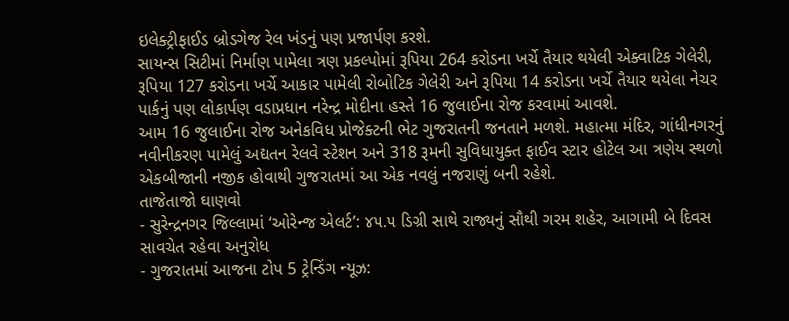ઇલેક્ટ્રીફાઈડ બ્રોડગેજ રેલ ખંડનું પણ પ્રજાર્પણ કરશે.
સાયન્સ સિટીમાં નિર્માણ પામેલા ત્રણ પ્રકલ્પોમાં રૂપિયા 264 કરોડના ખર્ચે તૈયાર થયેલી એક્વાટિક ગેલેરી, રૂપિયા 127 કરોડના ખર્ચે આકાર પામેલી રોબોટિક ગેલેરી અને રૂપિયા 14 કરોડના ખર્ચે તૈયાર થયેલા નેચર પાર્કનું પણ લોકાર્પણ વડાપ્રધાન નરેન્દ્ર મોદીના હસ્તે 16 જુલાઈના રોજ કરવામાં આવશે.
આમ 16 જુલાઈના રોજ અનેકવિધ પ્રોજેક્ટની ભેટ ગુજરાતની જનતાને મળશે. મહાત્મા મંદિર, ગાંધીનગરનું નવીનીકરણ પામેલું અદ્યતન રેલવે સ્ટેશન અને 318 રૂમની સુવિધાયુક્ત ફાઈવ સ્ટાર હોટેલ આ ત્રણેય સ્થળો એકબીજાની નજીક હોવાથી ગુજરાતમાં આ એક નવલું નજરાણું બની રહેશે.
તાજેતાજો ઘાણવો
- સુરેન્દ્રનગર જિલ્લામાં ‘ઓરેન્જ એલર્ટ’: ૪૫.૫ ડિગ્રી સાથે રાજ્યનું સૌથી ગરમ શહેર, આગામી બે દિવસ સાવચેત રહેવા અનુરોધ
- ગુજરાતમાં આજના ટોપ 5 ટ્રેન્ડિંગ ન્યૂઝ: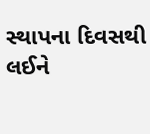સ્થાપના દિવસથી લઈને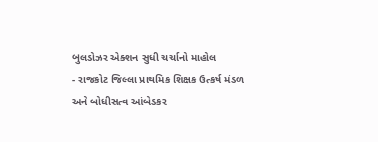બુલડોઝર એક્શન સુધી ચર્ચાનો માહોલ
- રાજકોટ જિલ્લા પ્રાથમિક શિક્ષક ઉત્કર્ષ મંડળ અને બોધીસત્વ આંબેડકર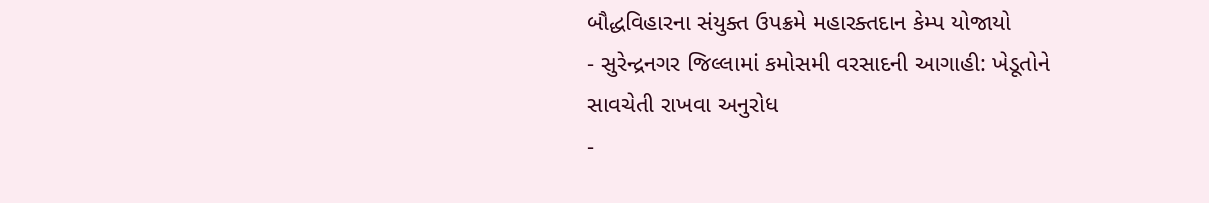બૌદ્ધવિહારના સંયુક્ત ઉપક્રમે મહારક્તદાન કેમ્પ યોજાયો
- સુરેન્દ્રનગર જિલ્લામાં કમોસમી વરસાદની આગાહી: ખેડૂતોને સાવચેતી રાખવા અનુરોધ
-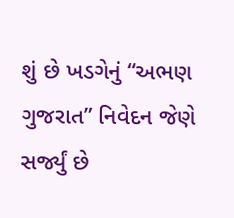શું છે ખડગેનું “અભણ ગુજરાત” નિવેદન જેણે સર્જ્યું છે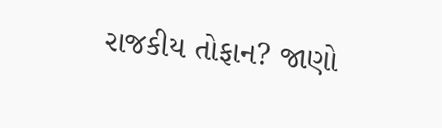રાજકીય તોફાન? જાણો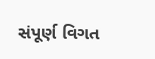સંપૂર્ણ વિગત